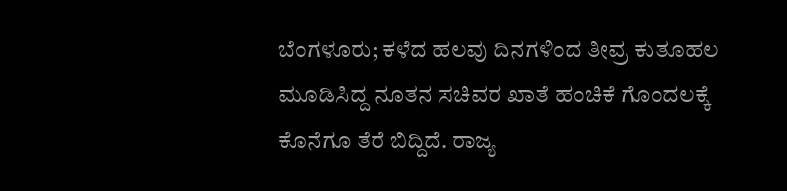ಬೆಂಗಳೂರು; ಕಳೆದ ಹಲವು ದಿನಗಳಿಂದ ತೀವ್ರ ಕುತೂಹಲ ಮೂಡಿಸಿದ್ದ ನೂತನ ಸಚಿವರ ಖಾತೆ ಹಂಚಿಕೆ ಗೊಂದಲಕ್ಕೆ ಕೊನೆಗೂ ತೆರೆ ಬಿದ್ದಿದೆ. ರಾಜ್ಯ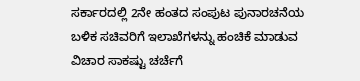ಸರ್ಕಾರದಲ್ಲಿ 2ನೇ ಹಂತದ ಸಂಪುಟ ಪುನಾರಚನೆಯ ಬಳಿಕ ಸಚಿವರಿಗೆ ಇಲಾಖೆಗಳನ್ನು ಹಂಚಿಕೆ ಮಾಡುವ ವಿಚಾರ ಸಾಕಷ್ಟು ಚರ್ಚೆಗೆ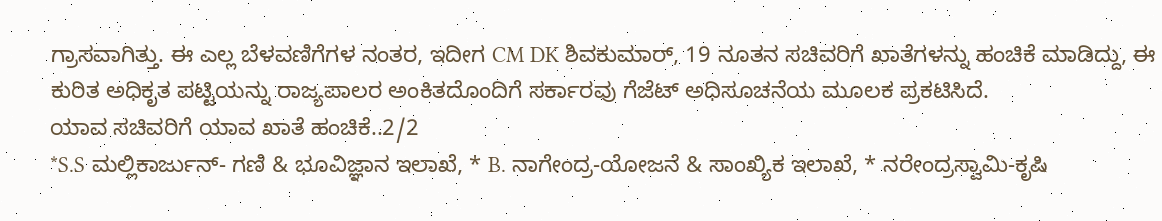ಗ್ರಾಸವಾಗಿತ್ತು. ಈ ಎಲ್ಲ ಬೆಳವಣಿಗೆಗಳ ನಂತರ, ಇದೀಗ CM DK ಶಿವಕುಮಾರ್, 19 ನೂತನ ಸಚಿವರಿಗೆ ಖಾತೆಗಳನ್ನು ಹಂಚಿಕೆ ಮಾಡಿದ್ದು, ಈ ಕುರಿತ ಅಧಿಕೃತ ಪಟ್ಟಿಯನ್ನು ರಾಜ್ಯಪಾಲರ ಅಂಕಿತದೊಂದಿಗೆ ಸರ್ಕಾರವು ಗೆಜೆಟ್ ಅಧಿಸೂಚನೆಯ ಮೂಲಕ ಪ್ರಕಟಿಸಿದೆ.
ಯಾವ ಸಚಿವರಿಗೆ ಯಾವ ಖಾತೆ ಹಂಚಿಕೆ..2/2
*S.S ಮಲ್ಲಿಕಾರ್ಜುನ್- ಗಣಿ & ಭೂವಿಜ್ಞಾನ ಇಲಾಖೆ, * B. ನಾಗೇಂದ್ರ-ಯೋಜನೆ & ಸಾಂಖ್ಯಿಕ ಇಲಾಖೆ, * ನರೇಂದ್ರಸ್ವಾಮಿ-ಕೃಷಿ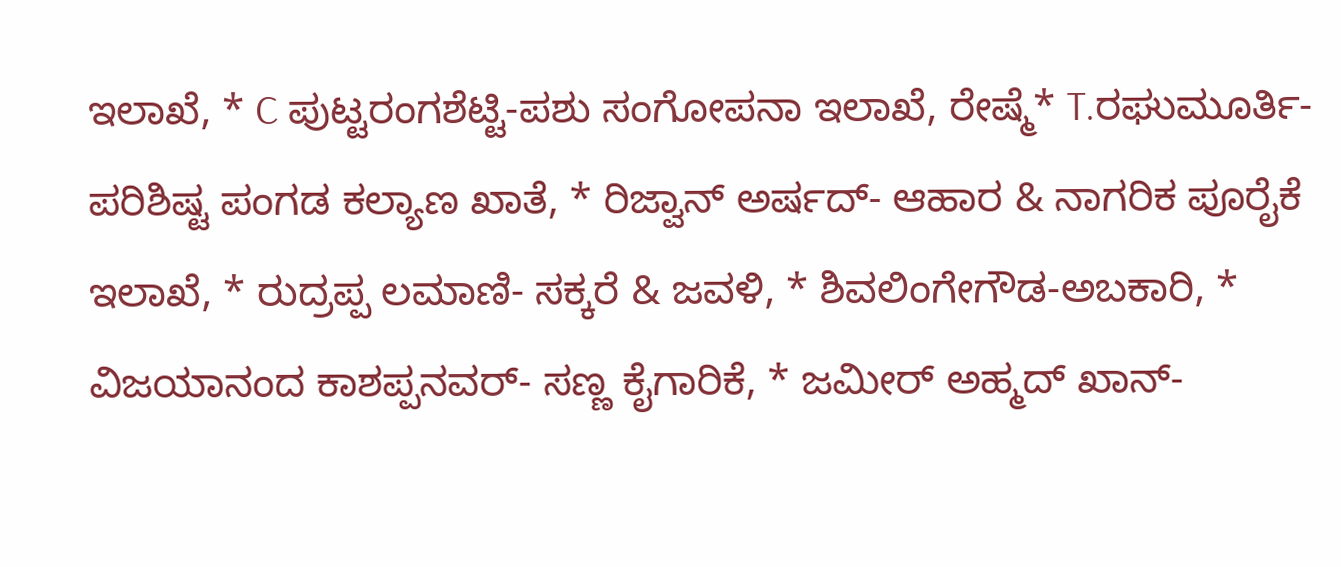ಇಲಾಖೆ, * C ಪುಟ್ಟರಂಗಶೆಟ್ಟಿ-ಪಶು ಸಂಗೋಪನಾ ಇಲಾಖೆ, ರೇಷ್ಮೆ* T.ರಘುಮೂರ್ತಿ-ಪರಿಶಿಷ್ಟ ಪಂಗಡ ಕಲ್ಯಾಣ ಖಾತೆ, * ರಿಜ್ವಾನ್ ಅರ್ಷದ್- ಆಹಾರ & ನಾಗರಿಕ ಪೂರೈಕೆ ಇಲಾಖೆ, * ರುದ್ರಪ್ಪ ಲಮಾಣಿ- ಸಕ್ಕರೆ & ಜವಳಿ, * ಶಿವಲಿಂಗೇಗೌಡ-ಅಬಕಾರಿ, * ವಿಜಯಾನಂದ ಕಾಶಪ್ಪನವರ್- ಸಣ್ಣ ಕೈಗಾರಿಕೆ, * ಜಮೀರ್ ಅಹ್ಮದ್ ಖಾನ್-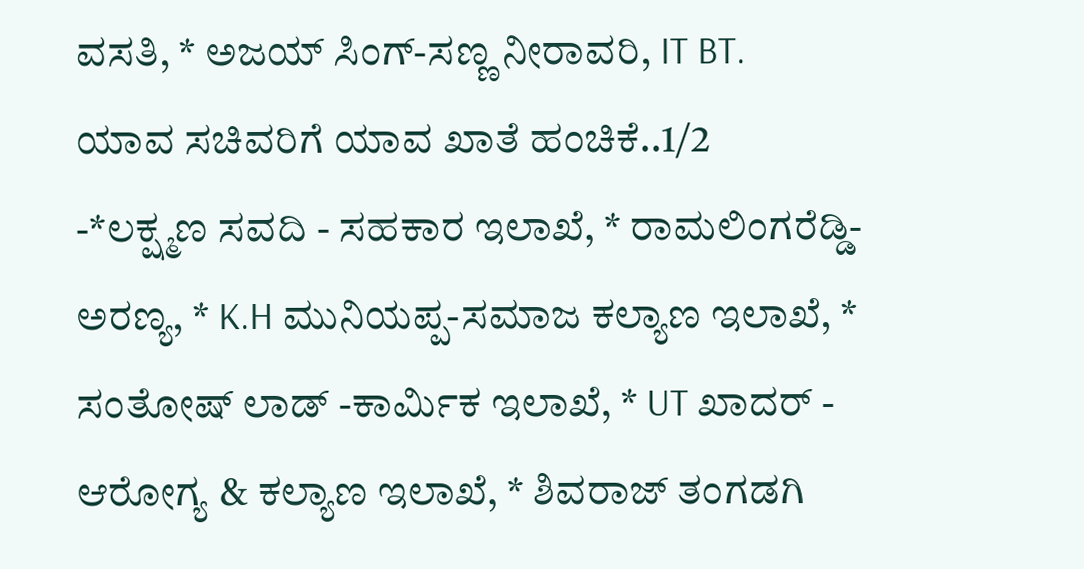ವಸತಿ, * ಅಜಯ್ ಸಿಂಗ್-ಸಣ್ಣ ನೀರಾವರಿ, IT BT.
ಯಾವ ಸಚಿವರಿಗೆ ಯಾವ ಖಾತೆ ಹಂಚಿಕೆ..1/2
-*ಲಕ್ಷ್ಮಣ ಸವದಿ - ಸಹಕಾರ ಇಲಾಖೆ, * ರಾಮಲಿಂಗರೆಡ್ಡಿ- ಅರಣ್ಯ, * K.H ಮುನಿಯಪ್ಪ-ಸಮಾಜ ಕಲ್ಯಾಣ ಇಲಾಖೆ, * ಸಂತೋಷ್ ಲಾಡ್ -ಕಾರ್ಮಿಕ ಇಲಾಖೆ, * UT ಖಾದರ್ - ಆರೋಗ್ಯ & ಕಲ್ಯಾಣ ಇಲಾಖೆ, * ಶಿವರಾಜ್ ತಂಗಡಗಿ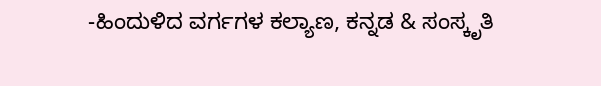-ಹಿಂದುಳಿದ ವರ್ಗಗಳ ಕಲ್ಯಾಣ, ಕನ್ನಡ & ಸಂಸ್ಕೃತಿ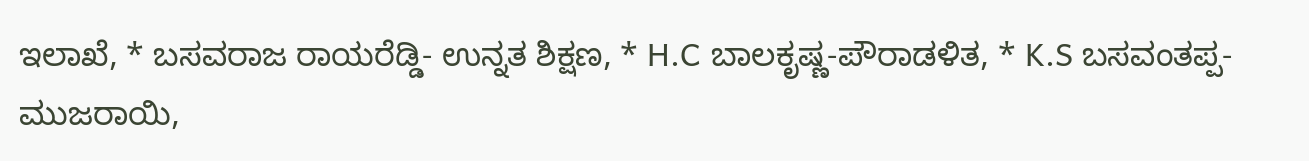ಇಲಾಖೆ, * ಬಸವರಾಜ ರಾಯರೆಡ್ಡಿ- ಉನ್ನತ ಶಿಕ್ಷಣ, * H.C ಬಾಲಕೃಷ್ಣ-ಪೌರಾಡಳಿತ, * K.S ಬಸವಂತಪ್ಪ-ಮುಜರಾಯಿ,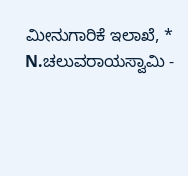ಮೀನುಗಾರಿಕೆ ಇಲಾಖೆ, * N.ಚಲುವರಾಯಸ್ವಾಮಿ -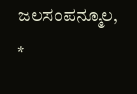ಜಲಸಂಪನ್ಮೂಲ, *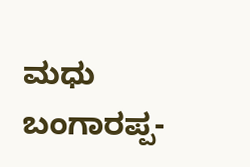ಮಧು ಬಂಗಾರಪ್ಪ-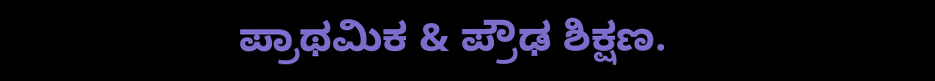ಪ್ರಾಥಮಿಕ & ಪ್ರೌಢ ಶಿಕ್ಷಣ.